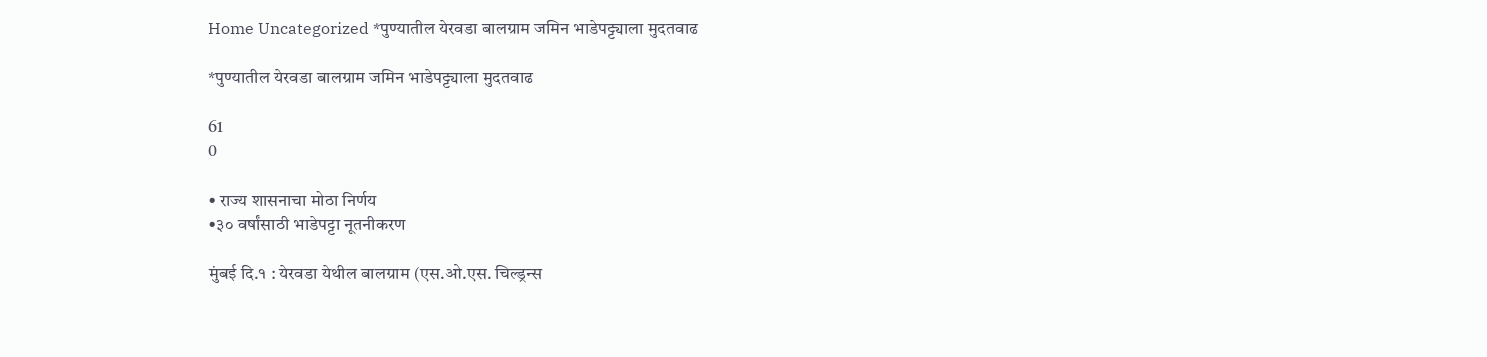Home Uncategorized *पुण्यातील येरवडा बालग्राम जमिन भाडेपट्ट्याला मुदतवाढ

*पुण्यातील येरवडा बालग्राम जमिन भाडेपट्ट्याला मुदतवाढ

61
0

• राज्य शासनाचा मोठा निर्णय
•३० वर्षांसाठी भाडेपट्टा नूतनीकरण

मुंबई दि.१ : येरवडा येथील बालग्राम (एस.ओ.एस. चिल्ड्रन्स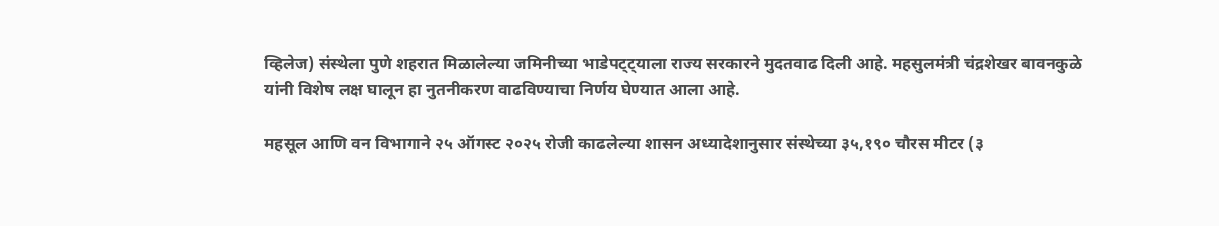व्हिलेज) संस्थेला पुणे शहरात मिळालेल्या जमिनीच्या भाडेपट्ट्याला राज्य सरकारने मुदतवाढ दिली आहे. महसुलमंत्री चंद्रशेखर बावनकुळे यांनी विशेष लक्ष घालून हा नुतनीकरण वाढविण्याचा निर्णय घेण्यात आला आहे.

महसूल आणि वन विभागाने २५ ऑगस्ट २०२५ रोजी काढलेल्या शासन अध्यादेशानुसार संस्थेच्या ३५,१९० चौरस मीटर (३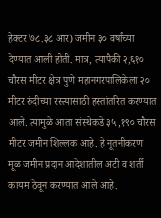हेक्टर ७८.३८ आर) जमीन ३० वर्षांच्या देण्यात आली होती. मात्र, त्यापैकी २,६१० चौरस मीटर क्षेत्र पुणे महानगरपालिकेला २० मीटर रुंदीच्या रस्त्यासाठी हस्तांतरित करण्यात आले. त्यामुळे आता संस्थेकडे ३५,१९० चौरस मीटर जमीन शिल्लक आहे. हे नूतनीकरण मूळ जमीन प्रदान आदेशातील अटी व शर्ती कायम ठेवून करण्यात आले आहे.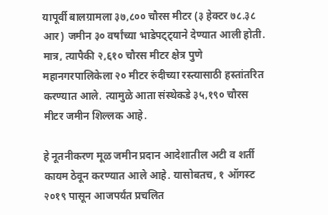यापूर्वी बालग्रामला ३७,८०० चौरस मीटर (३ हेक्टर ७८.३८ आर) जमीन ३० वर्षांच्या भाडेपट्ट्याने देण्यात आली होती. मात्र, त्यापैकी २,६१० चौरस मीटर क्षेत्र पुणे महानगरपालिकेला २० मीटर रुंदीच्या रस्त्यासाठी हस्तांतरित करण्यात आले. त्यामुळे आता संस्थेकडे ३५,१९० चौरस मीटर जमीन शिल्लक आहे.

हे नूतनीकरण मूळ जमीन प्रदान आदेशातील अटी व शर्ती कायम ठेवून करण्यात आले आहे. यासोबतच, १ ऑगस्ट २०१९ पासून आजपर्यंत प्रचलित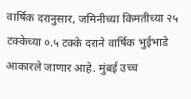वार्षिक दरानुसार, जमिनीच्या किमतीच्या २५ टक्केच्या ०.५ टक्के दराने वार्षिक भुईभाडे आकारले जाणार आहे. मुंबई उच्च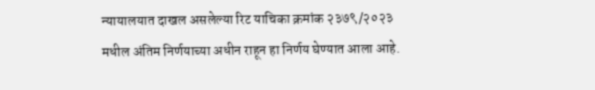न्यायालयात दाखल असलेल्या रिट याचिका क्रमांक २३७९/२०२३ मधील अंतिम निर्णयाच्या अधीन राहून हा निर्णय घेण्यात आला आहे.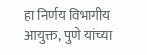हा निर्णय विभागीय आयुक्त, पुणे यांच्या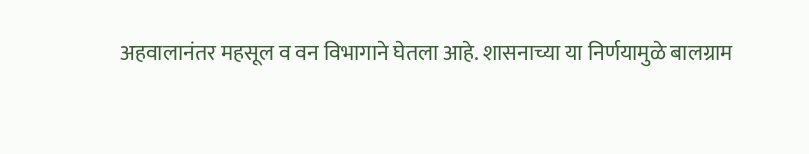अहवालानंतर महसूल व वन विभागाने घेतला आहे. शासनाच्या या निर्णयामुळे बालग्राम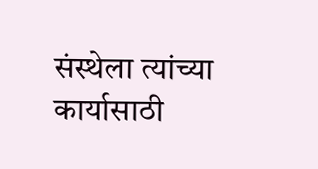संस्थेला त्यांच्या कार्यासाठी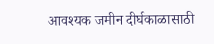आवश्यक जमीन दीर्घकाळासाठी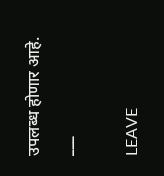उपलब्ध होणार आहे.
___

LEAVE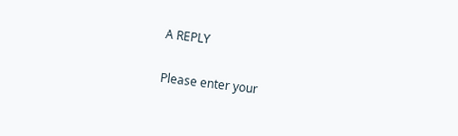A REPLY

Please enter your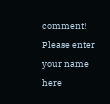comment!
Please enter your name here